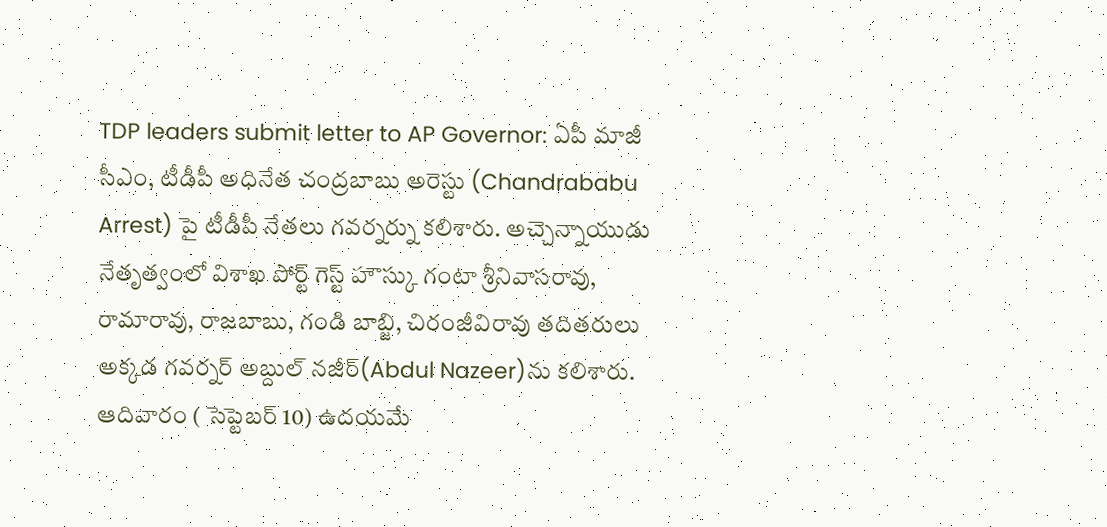TDP leaders submit letter to AP Governor: ఏపీ మాజీ సీఎం, టీడీపీ అధినేత చంద్రబాబు అరెస్టు (Chandrababu Arrest) పై టీడీపీ నేతలు గవర్నర్ను కలిశారు. అచ్చెన్నాయుడు నేతృత్వంలో విశాఖ పోర్ట్ గెస్ట్ హౌస్కు గంటా శ్రీనివాసరావు, రామారావు, రాజబాబు, గండి బాబ్జి, చిరంజీవిరావు తదితరులు అక్కడ గవర్నర్ అబ్దుల్ నజీర్(Abdul Nazeer)ను కలిశారు. ఆదివారం ( సెప్టెబర్ 10) ఉదయమే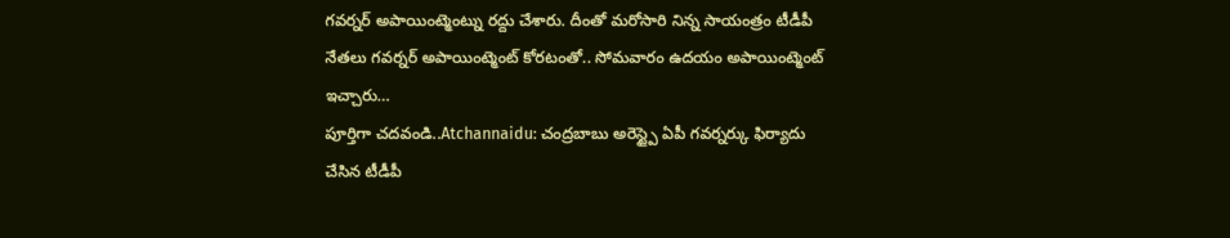గవర్నర్ అపాయింట్మెంట్ను రద్దు చేశారు. దీంతో మరోసారి నిన్న సాయంత్రం టీడీపీ నేతలు గవర్నర్ అపాయింట్మెంట్ కోరటంతో.. సోమవారం ఉదయం అపాయింట్మెంట్ ఇచ్చారు…
పూర్తిగా చదవండి..Atchannaidu: చంద్రబాబు అరెస్ట్పై ఏపీ గవర్నర్కు ఫిర్యాదు చేసిన టీడీపీ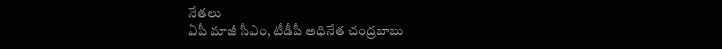నేతలు
ఏపీ మాజీ సీఎం, టీడీపీ అధినేత చంద్రబాబు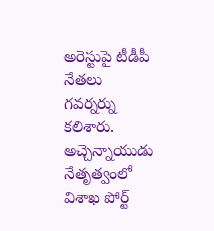అరెస్టుపై టీడీపీ నేతలు గవర్నర్ను కలిశారు. అచ్చెన్నాయుడు నేతృత్వంలో విశాఖ పోర్ట్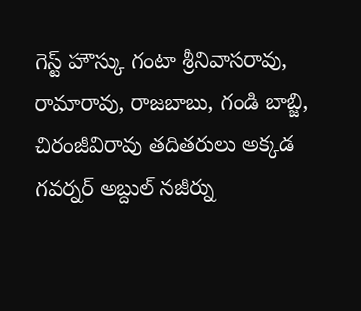గెస్ట్ హౌస్కు గంటా శ్రీనివాసరావు, రామారావు, రాజబాబు, గండి బాబ్జి, చిరంజీవిరావు తదితరులు అక్కడ గవర్నర్ అబ్దుల్ నజీర్ను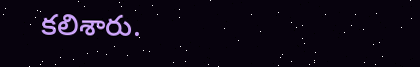కలిశారు.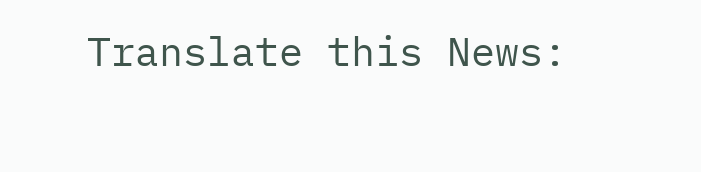Translate this News: